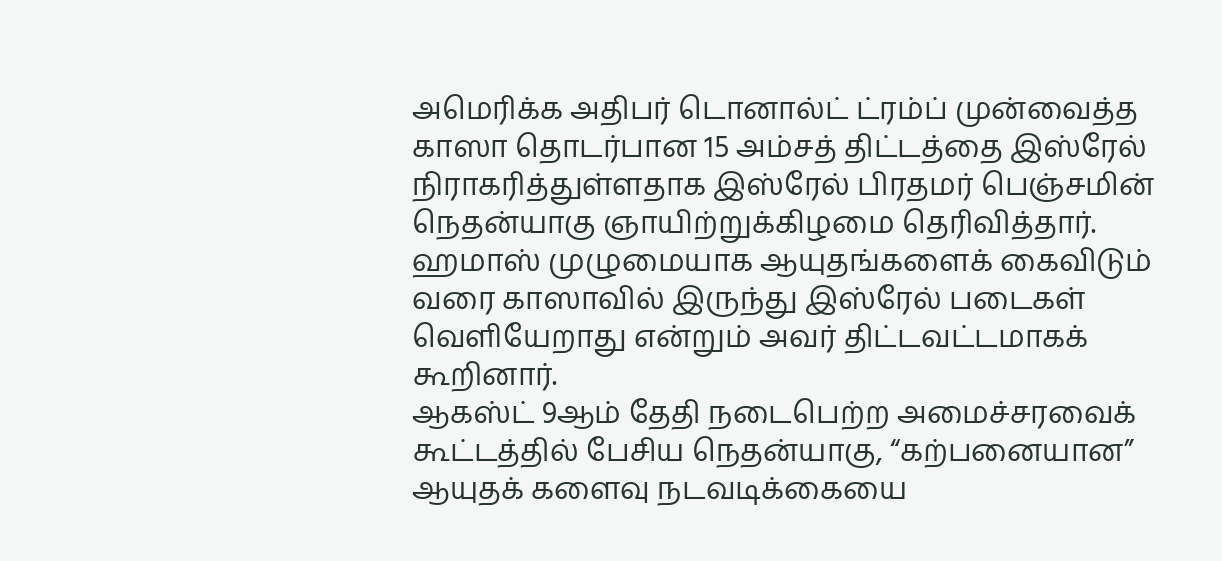அமெரிக்க அதிபர் டொனால்ட் ட்ரம்ப் முன்வைத்த காஸா தொடர்பான 15 அம்சத் திட்டத்தை இஸ்ரேல் நிராகரித்துள்ளதாக இஸ்ரேல் பிரதமர் பெஞ்சமின் நெதன்யாகு ஞாயிற்றுக்கிழமை தெரிவித்தார்.
ஹமாஸ் முழுமையாக ஆயுதங்களைக் கைவிடும் வரை காஸாவில் இருந்து இஸ்ரேல் படைகள் வெளியேறாது என்றும் அவர் திட்டவட்டமாகக் கூறினார்.
ஆகஸ்ட் 9ஆம் தேதி நடைபெற்ற அமைச்சரவைக் கூட்டத்தில் பேசிய நெதன்யாகு, “கற்பனையான” ஆயுதக் களைவு நடவடிக்கையை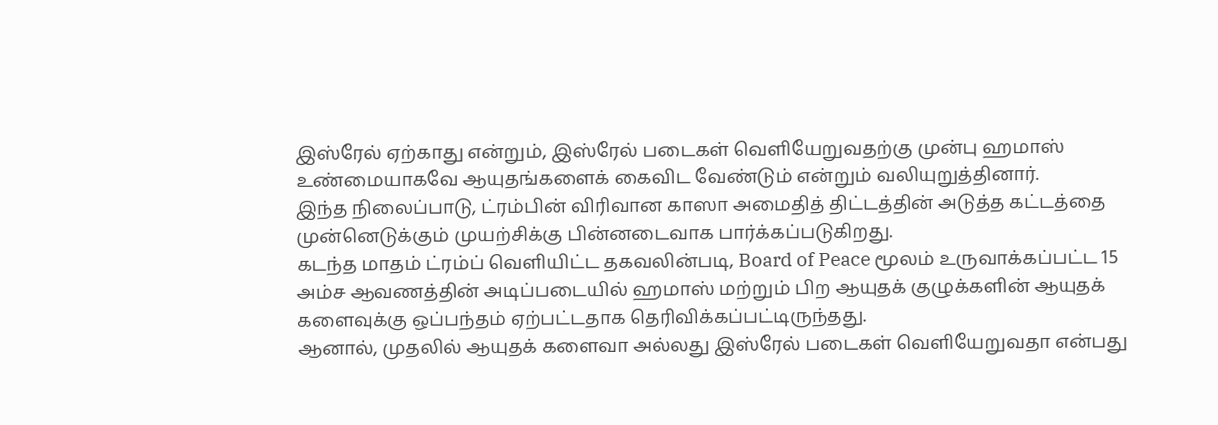இஸ்ரேல் ஏற்காது என்றும், இஸ்ரேல் படைகள் வெளியேறுவதற்கு முன்பு ஹமாஸ் உண்மையாகவே ஆயுதங்களைக் கைவிட வேண்டும் என்றும் வலியுறுத்தினார்.
இந்த நிலைப்பாடு, ட்ரம்பின் விரிவான காஸா அமைதித் திட்டத்தின் அடுத்த கட்டத்தை முன்னெடுக்கும் முயற்சிக்கு பின்னடைவாக பார்க்கப்படுகிறது.
கடந்த மாதம் ட்ரம்ப் வெளியிட்ட தகவலின்படி, Board of Peace மூலம் உருவாக்கப்பட்ட 15 அம்ச ஆவணத்தின் அடிப்படையில் ஹமாஸ் மற்றும் பிற ஆயுதக் குழுக்களின் ஆயுதக் களைவுக்கு ஒப்பந்தம் ஏற்பட்டதாக தெரிவிக்கப்பட்டிருந்தது.
ஆனால், முதலில் ஆயுதக் களைவா அல்லது இஸ்ரேல் படைகள் வெளியேறுவதா என்பது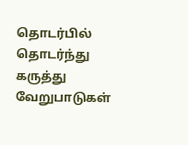தொடர்பில் தொடர்ந்து கருத்து வேறுபாடுகள்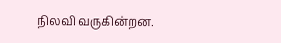நிலவி வருகின்றன.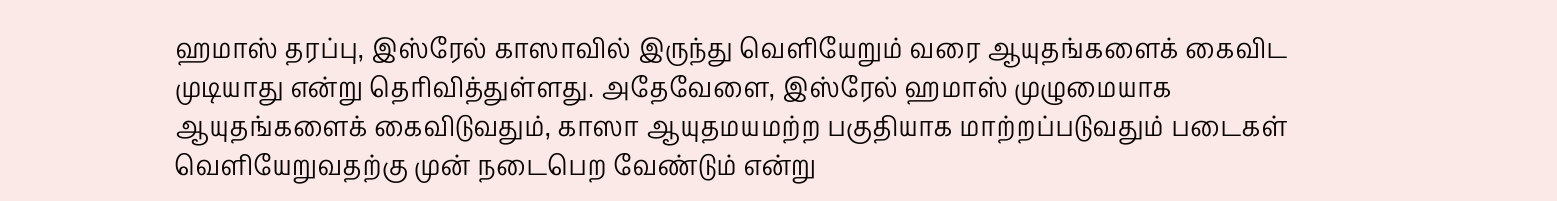ஹமாஸ் தரப்பு, இஸ்ரேல் காஸாவில் இருந்து வெளியேறும் வரை ஆயுதங்களைக் கைவிட முடியாது என்று தெரிவித்துள்ளது. அதேவேளை, இஸ்ரேல் ஹமாஸ் முழுமையாக ஆயுதங்களைக் கைவிடுவதும், காஸா ஆயுதமயமற்ற பகுதியாக மாற்றப்படுவதும் படைகள் வெளியேறுவதற்கு முன் நடைபெற வேண்டும் என்று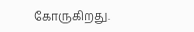கோருகிறது.